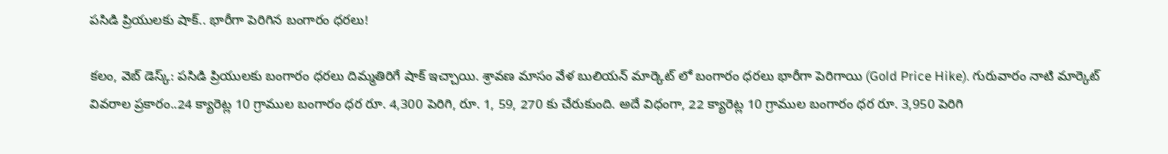పసిడి ప్రియులకు షాక్.. భారీగా పెరిగిన బంగారం ధరలు!

కలం, వెబ్ డెస్క్: పసిడి ప్రియులకు బంగారం ధరలు దిమ్మతిరిగే షాక్ ఇచ్చాయి. శ్రావణ మాసం వేళ బులియన్ మార్కెట్ లో బంగారం ధరలు భారీగా పెరిగాయి (Gold Price Hike). గురువారం నాటి మార్కెట్ వివరాల ప్రకారం..24 క్యారెట్ల 10 గ్రాముల బంగారం ధర రూ. 4,300 పెరిగి, రూ. 1, 59, 270 కు చేరుకుంది. అదే విధంగా, 22 క్యారెట్ల 10 గ్రాముల బంగారం ధర రూ. 3,950 పెరిగి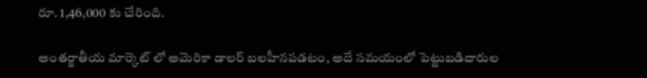రూ. 1,46,000 కు చేరింది.

అంతర్జాతీయ మార్కెట్ లో అమెరికా డాలర్ బలహీనపడటం, అదే సమయంలో పెట్టుబడిదారుల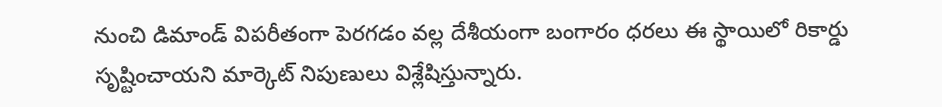నుంచి డిమాండ్ విపరీతంగా పెరగడం వల్ల దేశీయంగా బంగారం ధరలు ఈ స్థాయిలో రికార్డు సృష్టించాయని మార్కెట్ నిపుణులు విశ్లేషిస్తున్నారు.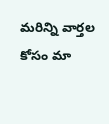మ‌రిన్ని వార్త‌ల కోసం మా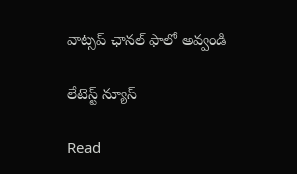వాట్స‌ప్ ఛాన‌ల్ ఫాలో అవ్వండి

లేటెస్ట్ న్యూస్‌

Read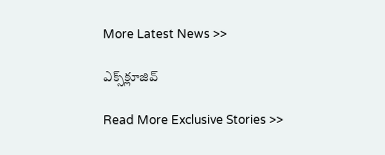More Latest News >>

ఎక్స్‌క్లూజివ్‌

Read More Exclusive Stories >>